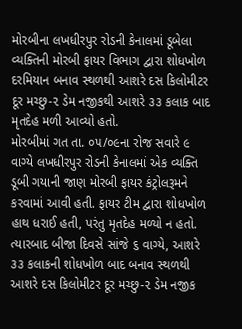મોરબીના લખધીરપુર રોડની કેનાલમાં ડૂબેલા વ્યક્તિની મોરબી ફાયર વિભાગ દ્વારા શોધખોળ દરમિયાન બનાવ સ્થળથી આશરે દસ કિલોમીટર દૂર મચ્છુ-૨ ડેમ નજીકથી આશરે ૩૩ કલાક બાદ મૃતદેહ મળી આવ્યો હતો.
મોરબીમાં ગત તા. ૦૫/૦૯ના રોજ સવારે ૯ વાગ્યે લખધીરપુર રોડની કેનાલમાં એક વ્યક્તિ ડૂબી ગયાની જાણ મોરબી ફાયર કંટ્રોલરૂમને કરવામાં આવી હતી. ફાયર ટીમ દ્વારા શોધખોળ હાથ ધરાઈ હતી, પરંતુ મૃતદેહ મળ્યો ન હતો. ત્યારબાદ બીજા દિવસે સાંજે ૬ વાગ્યે, આશરે ૩૩ કલાકની શોધખોળ બાદ બનાવ સ્થળથી આશરે દસ કિલોમીટર દૂર મચ્છુ-૨ ડેમ નજીક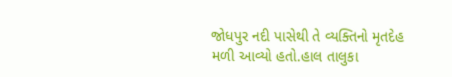જોધપુર નદી પાસેથી તે વ્યક્તિનો મૃતદેહ મળી આવ્યો હતો.હાલ તાલુકા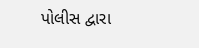પોલીસ દ્વારા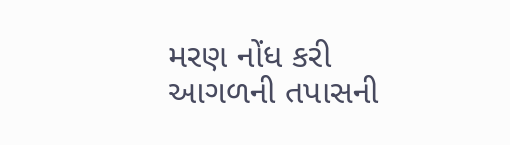મરણ નોંધ કરી આગળની તપાસની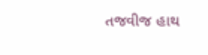તજવીજ હાથ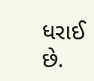ધરાઈ છે.